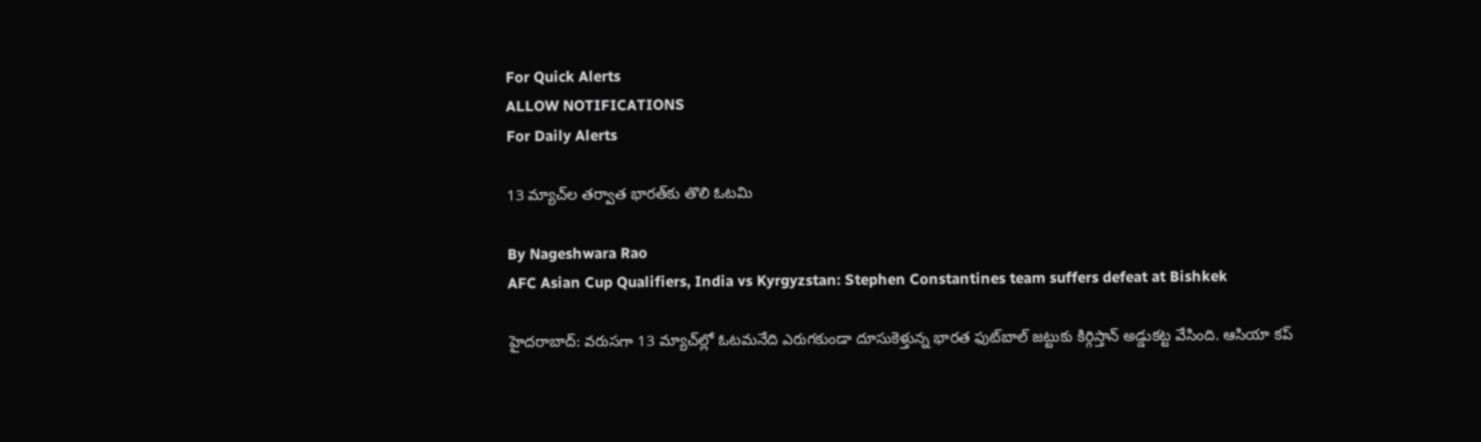For Quick Alerts
ALLOW NOTIFICATIONS
For Daily Alerts

13 మ్యాచ్‌ల తర్వాత భారత్‌కు తొలి ఓటమి

By Nageshwara Rao
AFC Asian Cup Qualifiers, India vs Kyrgyzstan: Stephen Constantines team suffers defeat at Bishkek

హైదరాబాద్: వరుసగా 13 మ్యాచ్‌ల్లో ఓటమనేది ఎరుగకుండా దూసుకెళ్తున్న భారత ఫుట్‌బాల్‌ జట్టుకు కిర్గిస్తాన్‌ అడ్డుకట్ట వేసింది. ఆసియా కప్‌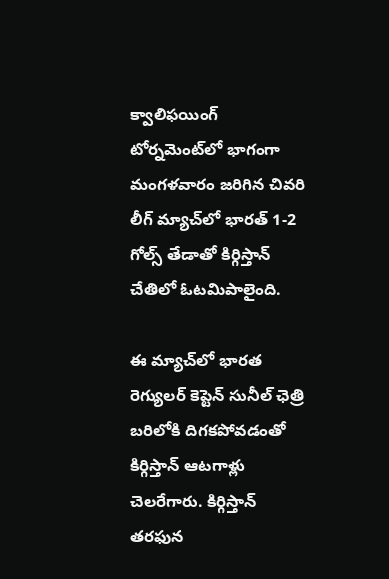క్వాలిఫయింగ్‌ టోర్నమెంట్‌లో భాగంగా మంగళవారం జరిగిన చివరి లీగ్‌ మ్యాచ్‌లో భారత్‌ 1-2 గోల్స్‌ తేడాతో కిర్గిస్తాన్‌ చేతిలో ఓటమిపాలైంది.

ఈ మ్యాచ్‌లో భారత రెగ్యులర్ కెప్టెన్ సునీల్ ఛెత్రి బరిలోకి దిగకపోవడంతో కిర్గిస్తాన్ ఆటగాళ్లు చెలరేగారు. కిర్గిస్తాన్‌ తరఫున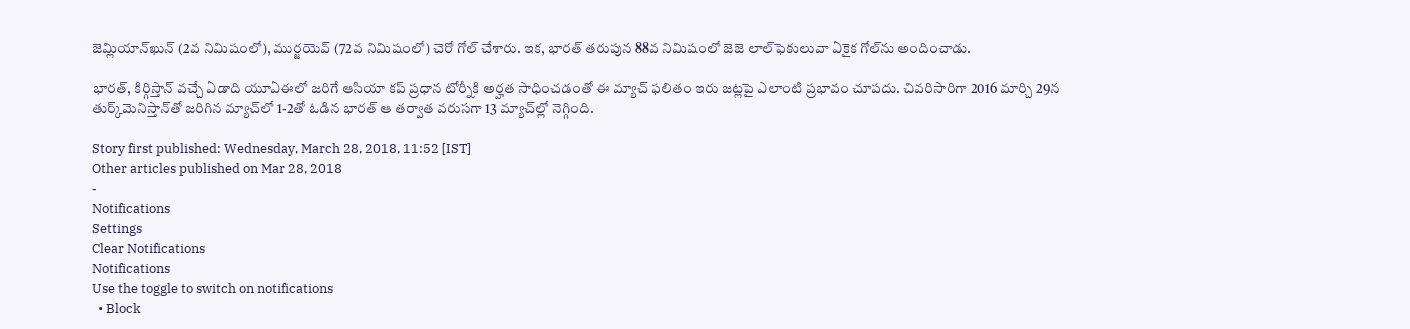జెమ్లియాన్‌ఖున్‌ (2వ నిమిషంలో), ముర్జయెవ్‌ (72వ నిమిషంలో) చెరో గోల్‌ చేశారు. ఇక, భారత్‌ తరుపున 88వ నిమిషంలో జెజె లాల్‌ఫెకులువా ఏకైక గోల్‌ను అందించాడు.

భారత్, కిర్గిస్తాన్‌ వచ్చే ఏడాది యూఏఈలో జరిగే ఆసియా కప్‌ ప్రధాన టోర్నీకి అర్హత సాధించడంతో ఈ మ్యాచ్‌ ఫలితం ఇరు జట్లపై ఎలాంటి ప్రభావం చూపదు. చివరిసారిగా 2016 మార్చి 29న తుర్క్‌మెనిస్తాన్‌తో జరిగిన మ్యాచ్‌లో 1-2తో ఓడిన భారత్‌ ఆ తర్వాత వరుసగా 13 మ్యాచ్‌ల్లో నెగ్గింది.

Story first published: Wednesday, March 28, 2018, 11:52 [IST]
Other articles published on Mar 28, 2018
-
Notifications
Settings
Clear Notifications
Notifications
Use the toggle to switch on notifications
  • Block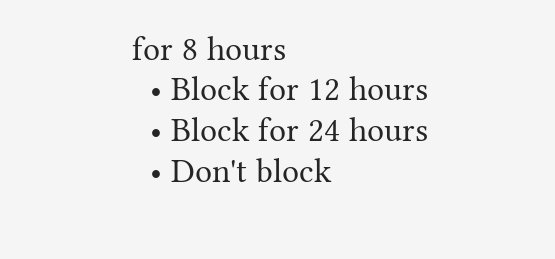for 8 hours
  • Block for 12 hours
  • Block for 24 hours
  • Don't block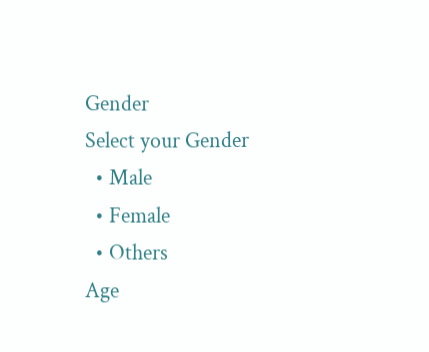Gender
Select your Gender
  • Male
  • Female
  • Others
Age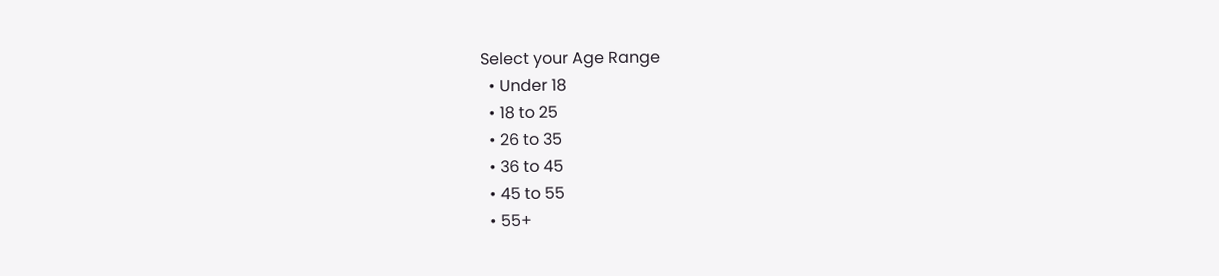Select your Age Range
  • Under 18
  • 18 to 25
  • 26 to 35
  • 36 to 45
  • 45 to 55
  • 55+